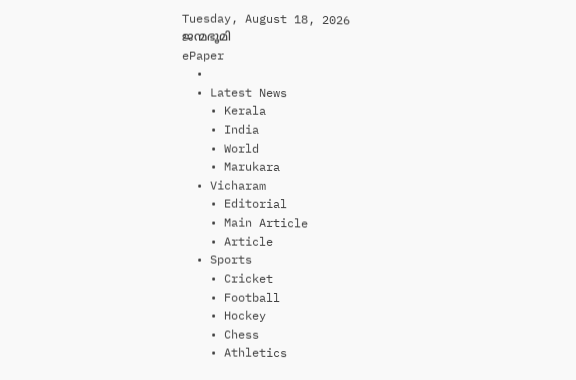Tuesday, August 18, 2026
ജന്മഭൂമി
ePaper
  •
  • Latest News
    • Kerala
    • India
    • World
    • Marukara
  • Vicharam
    • Editorial
    • Main Article
    • Article
  • Sports
    • Cricket
    • Football
    • Hockey
    • Chess
    • Athletics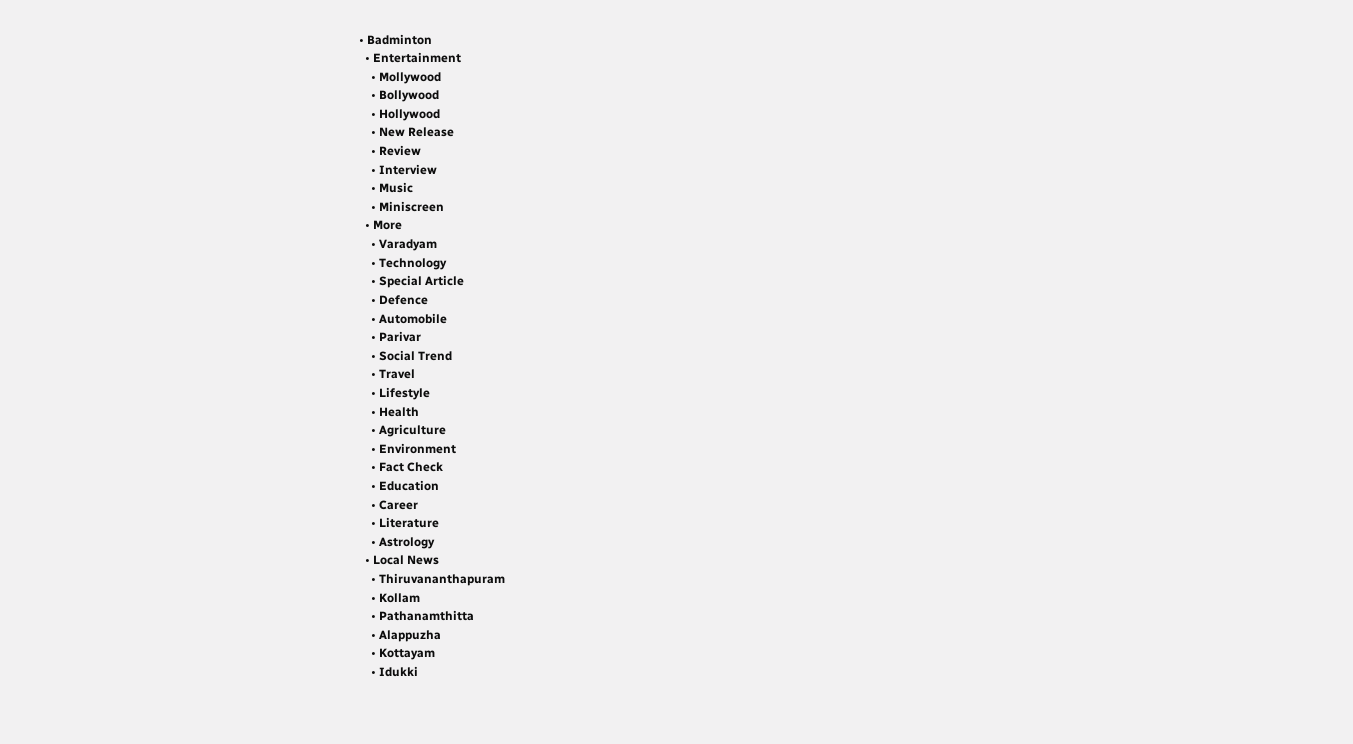• Badminton
  • Entertainment
    • Mollywood
    • Bollywood
    • Hollywood
    • New Release
    • Review
    • Interview
    • Music
    • Miniscreen
  • More
    • Varadyam
    • Technology
    • Special Article
    • Defence
    • Automobile
    • Parivar
    • Social Trend
    • Travel
    • Lifestyle
    • Health
    • Agriculture
    • Environment
    • Fact Check
    • Education
    • Career
    • Literature
    • Astrology
  • Local News
    • Thiruvananthapuram
    • Kollam
    • Pathanamthitta
    • Alappuzha
    • Kottayam
    • Idukki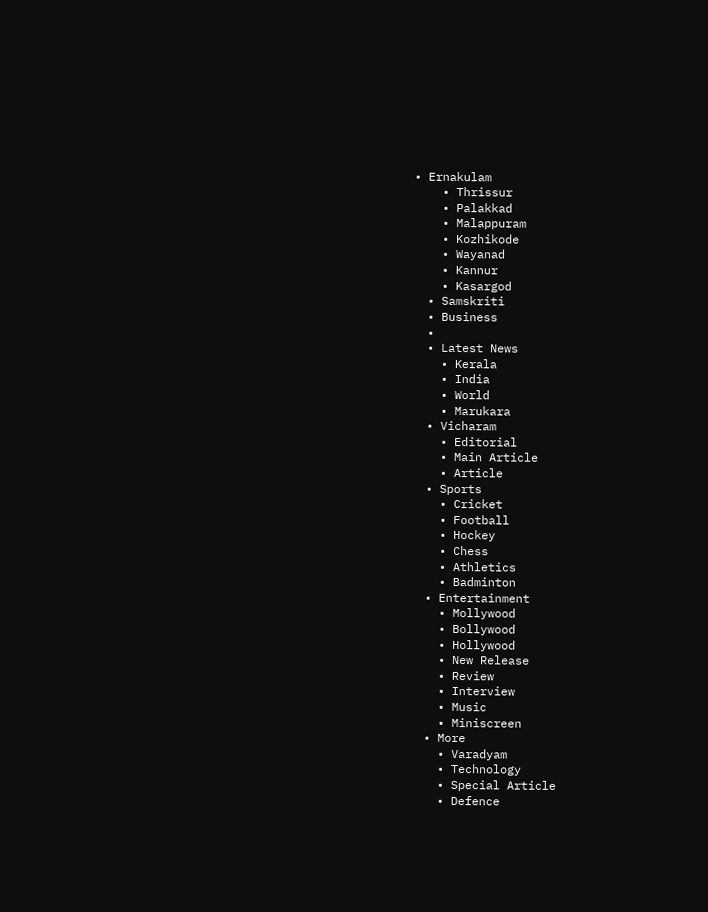• Ernakulam
    • Thrissur
    • Palakkad
    • Malappuram
    • Kozhikode
    • Wayanad
    • Kannur
    • Kasargod
  • Samskriti
  • Business
  •
  • Latest News
    • Kerala
    • India
    • World
    • Marukara
  • Vicharam
    • Editorial
    • Main Article
    • Article
  • Sports
    • Cricket
    • Football
    • Hockey
    • Chess
    • Athletics
    • Badminton
  • Entertainment
    • Mollywood
    • Bollywood
    • Hollywood
    • New Release
    • Review
    • Interview
    • Music
    • Miniscreen
  • More
    • Varadyam
    • Technology
    • Special Article
    • Defence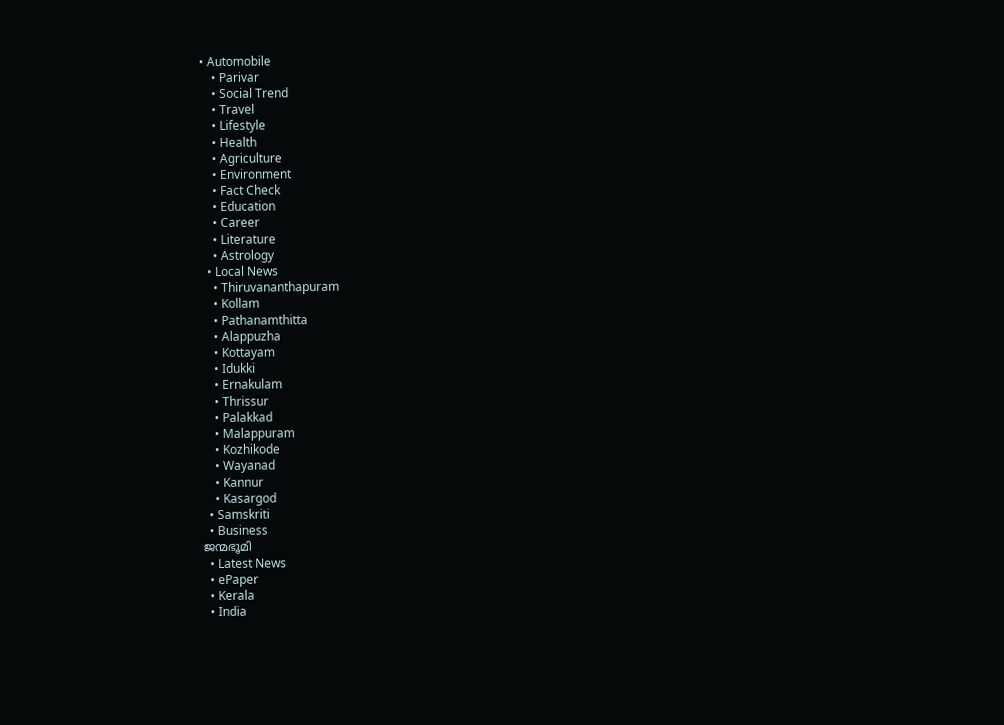• Automobile
    • Parivar
    • Social Trend
    • Travel
    • Lifestyle
    • Health
    • Agriculture
    • Environment
    • Fact Check
    • Education
    • Career
    • Literature
    • Astrology
  • Local News
    • Thiruvananthapuram
    • Kollam
    • Pathanamthitta
    • Alappuzha
    • Kottayam
    • Idukki
    • Ernakulam
    • Thrissur
    • Palakkad
    • Malappuram
    • Kozhikode
    • Wayanad
    • Kannur
    • Kasargod
  • Samskriti
  • Business
ജന്മഭൂമി
  • Latest News
  • ePaper
  • Kerala
  • India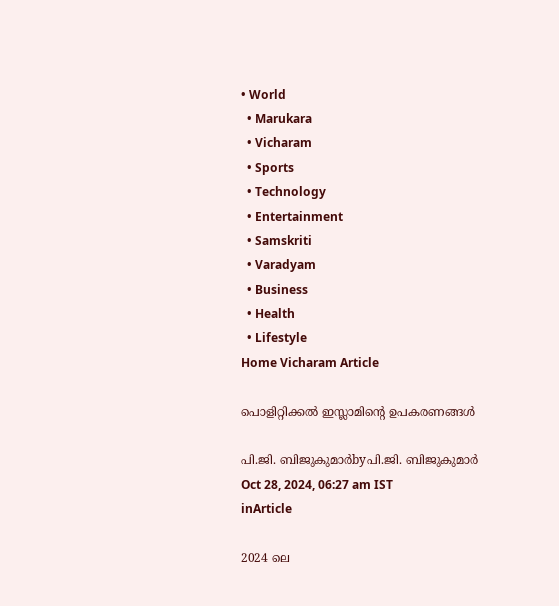• World
  • Marukara
  • Vicharam
  • Sports
  • Technology
  • Entertainment
  • Samskriti
  • Varadyam
  • Business
  • Health
  • Lifestyle
Home Vicharam Article

പൊളിറ്റിക്കല്‍ ഇസ്ലാമിന്റെ ഉപകരണങ്ങള്‍

പി.ജി. ബിജുകുമാര്‍byപി.ജി. ബിജുകുമാര്‍
Oct 28, 2024, 06:27 am IST
inArticle

2024 ലെ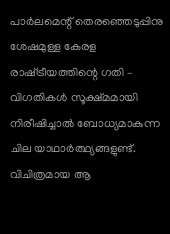പാര്‍ലമെന്റ് തെരഞ്ഞെടുപ്പിനു ശേഷമുള്ള കേരള രാഷ്‌ട്രീയത്തിന്റെ ഗതി – വിഗതികള്‍ സൂക്ഷ്മമായി നിരീഷിച്ചാല്‍ ബോധ്യമാകുന്ന ചില യാഥാര്‍ത്ഥ്യങ്ങളുണ്ട്. വിചിത്രമായ ആ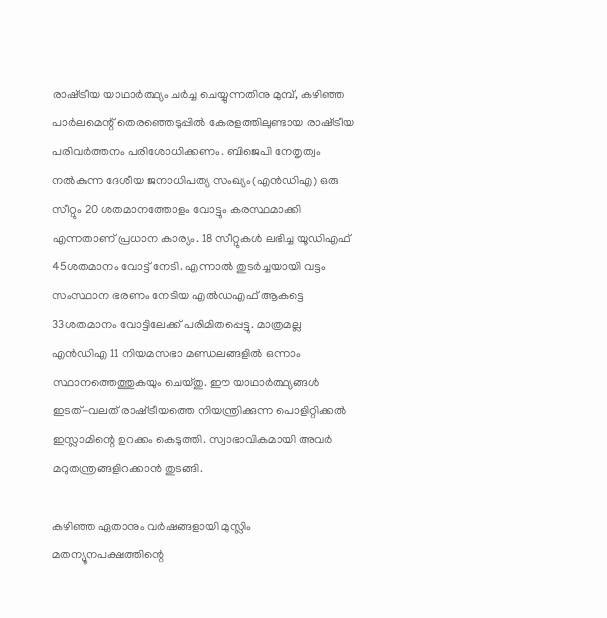രാഷ്‌ട്രീയ യാഥാര്‍ത്ഥ്യം ചര്‍ച്ച ചെയ്യുന്നതിനു മുമ്പ്, കഴിഞ്ഞ പാര്‍ലമെന്റ് തെരഞ്ഞെടുപ്പില്‍ കേരളത്തിലുണ്ടായ രാഷ്‌ട്രീയ പരിവര്‍ത്തനം പരിശോധിക്കണം. ബിജെപി നേതൃത്വം നല്‍കുന്ന ദേശീയ ജനാധിപത്യ സംഖ്യം(എന്‍ഡിഎ) ഒരു സീറ്റും 20 ശതമാനത്തോളം വോട്ടും കരസ്ഥമാക്കി എന്നതാണ് പ്രധാന കാര്യം. 18 സീറ്റുകള്‍ ലഭിച്ച യൂഡിഎഫ് 45ശതമാനം വോട്ട് നേടി. എന്നാല്‍ തുടര്‍ച്ചയായി വട്ടം സംസ്ഥാന ഭരണം നേടിയ എല്‍ഡഎഫ് ആകട്ടെ 33ശതമാനം വോട്ടിലേക്ക് പരിമിതപ്പെട്ടു. മാത്രമല്ല എന്‍ഡിഎ 11 നിയമസഭാ മണ്ഡലങ്ങളില്‍ ഒന്നാം സ്ഥാനത്തെത്തുകയും ചെയ്തു. ഈ യാഥാര്‍ത്ഥ്യങ്ങള്‍ ഇടത്-വലത് രാഷ്‌ട്രീയത്തെ നിയന്ത്രിക്കുന്ന പൊളിറ്റിക്കല്‍ ഇസ്ലാമിന്റെ ഉറക്കം കെടുത്തി. സ്വാഭാവികമായി അവര്‍ മറുതന്ത്രങ്ങളിറക്കാന്‍ തുടങ്ങി.

കഴിഞ്ഞ ഏതാനും വര്‍ഷങ്ങളായി മുസ്ലിം മതന്യൂനപക്ഷത്തിന്റെ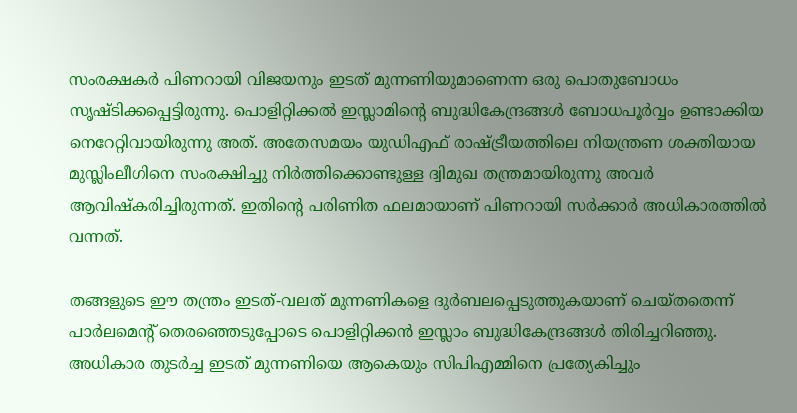സംരക്ഷകര്‍ പിണറായി വിജയനും ഇടത് മുന്നണിയുമാണെന്ന ഒരു പൊതുബോധം സൃഷ്ടിക്കപ്പെട്ടിരുന്നു. പൊളിറ്റിക്കല്‍ ഇസ്ലാമിന്റെ ബുദ്ധികേന്ദ്രങ്ങള്‍ ബോധപൂര്‍വ്വം ഉണ്ടാക്കിയ നെറേറ്റിവായിരുന്നു അത്. അതേസമയം യുഡിഎഫ് രാഷ്‌ട്രീയത്തിലെ നിയന്ത്രണ ശക്തിയായ മുസ്ലിംലീഗിനെ സംരക്ഷിച്ചു നിര്‍ത്തിക്കൊണ്ടുള്ള ദ്വിമുഖ തന്ത്രമായിരുന്നു അവര്‍ ആവിഷ്‌കരിച്ചിരുന്നത്. ഇതിന്റെ പരിണിത ഫലമായാണ് പിണറായി സര്‍ക്കാര്‍ അധികാരത്തില്‍ വന്നത്.

തങ്ങളുടെ ഈ തന്ത്രം ഇടത്-വലത് മുന്നണികളെ ദുര്‍ബലപ്പെടുത്തുകയാണ് ചെയ്തതെന്ന് പാര്‍ലമെന്റ് തെരഞ്ഞെടുപ്പോടെ പൊളിറ്റിക്കന്‍ ഇസ്ലാം ബുദ്ധികേന്ദ്രങ്ങള്‍ തിരിച്ചറിഞ്ഞു. അധികാര തുടര്‍ച്ച ഇടത് മുന്നണിയെ ആകെയും സിപിഎമ്മിനെ പ്രത്യേകിച്ചും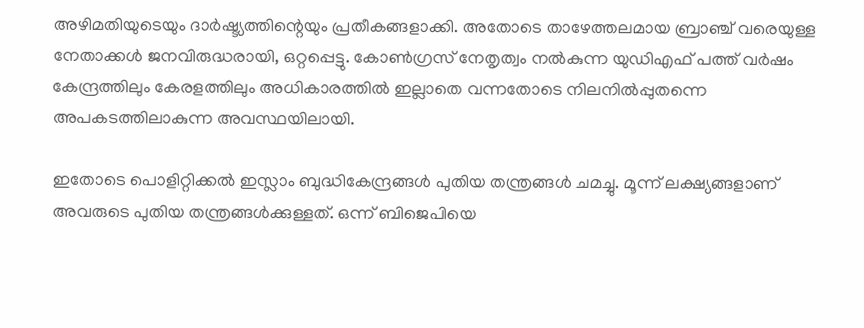അഴിമതിയുടെയും ദാര്‍ഷ്ട്യത്തിന്റെയും പ്രതീകങ്ങളാക്കി. അതോടെ താഴേത്തലമായ ബ്രാഞ്ച് വരെയുള്ള നേതാക്കള്‍ ജനവിരുദ്ധരായി, ഒറ്റപ്പെട്ടു. കോണ്‍ഗ്രസ് നേതൃത്വം നല്‍കുന്ന യുഡിഎഫ് പത്ത് വര്‍ഷം കേന്ദ്രത്തിലും കേരളത്തിലും അധികാരത്തില്‍ ഇല്ലാതെ വന്നതോടെ നിലനില്‍പ്പുതന്നെ അപകടത്തിലാകുന്ന അവസ്ഥയിലായി.

ഇതോടെ പൊളിറ്റിക്കല്‍ ഇസ്ലാം ബുദ്ധികേന്ദ്രങ്ങള്‍ പുതിയ തന്ത്രങ്ങള്‍ ചമച്ചു. മൂന്ന് ലക്ഷ്യങ്ങളാണ് അവരുടെ പുതിയ തന്ത്രങ്ങള്‍ക്കുള്ളത്. ഒന്ന് ബിജെപിയെ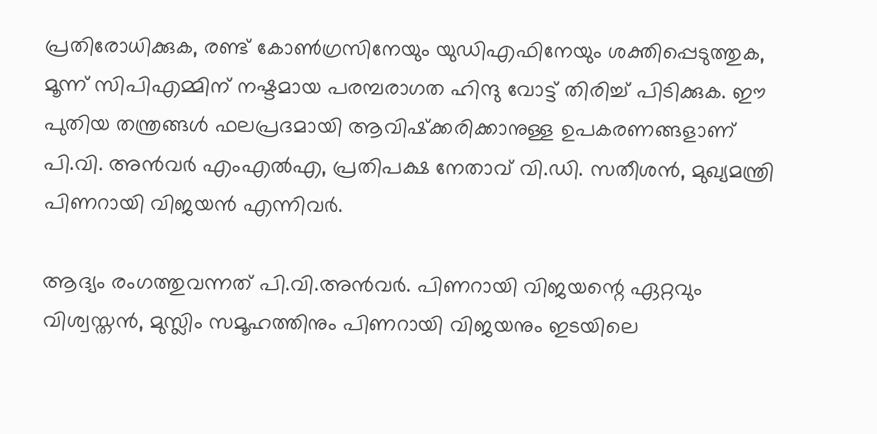പ്രതിരോധിക്കുക, രണ്ട് കോണ്‍ഗ്രസിനേയും യുഡിഎഫിനേയും ശക്തിപ്പെടുത്തുക, മൂന്ന് സിപിഎമ്മിന് നഷ്ടമായ പരമ്പരാഗത ഹിന്ദു വോട്ട് തിരിച്ച് പിടിക്കുക. ഈ പുതിയ തന്ത്രങ്ങള്‍ ഫലപ്രദമായി ആവിഷ്‌ക്കരിക്കാനുള്ള ഉപകരണങ്ങളാണ് പി.വി. അന്‍വര്‍ എംഎല്‍എ, പ്രതിപക്ഷ നേതാവ് വി.ഡി. സതീശന്‍, മുഖ്യമന്ത്രി പിണറായി വിജയന്‍ എന്നിവര്‍.

ആദ്യം രംഗത്തുവന്നത് പി.വി.അന്‍വര്‍. പിണറായി വിജയന്റെ ഏറ്റവും വിശ്വസ്തന്‍, മുസ്ലിം സമൂഹത്തിനും പിണറായി വിജയനും ഇടയിലെ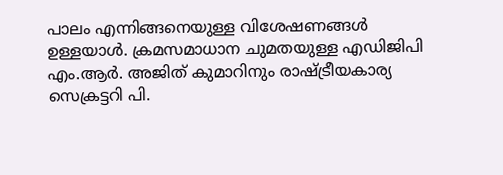പാലം എന്നിങ്ങനെയുള്ള വിശേഷണങ്ങള്‍ ഉള്ളയാള്‍. ക്രമസമാധാന ചുമതയുള്ള എഡിജിപി എം.ആര്‍. അജിത് കുമാറിനും രാഷ്‌ട്രീയകാര്യ സെക്രട്ടറി പി.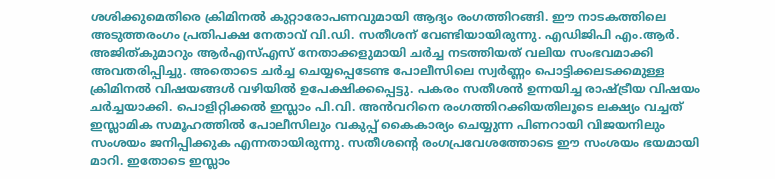ശശിക്കുമെതിരെ ക്രിമിനല്‍ കുറ്റാരോപണവുമായി ആദ്യം രംഗത്തിറങ്ങി. ഈ നാടകത്തിലെ അടുത്തരംഗം പ്രതിപക്ഷ നേതാവ് വി.ഡി. സതീശന് വേണ്ടിയായിരുന്നു. എഡിജിപി എം.ആര്‍. അജിത്കുമാറും ആര്‍എസ്എസ് നേതാക്കളുമായി ചര്‍ച്ച നടത്തിയത് വലിയ സംഭവമാക്കി അവതരിപ്പിച്ചു. അതൊടെ ചര്‍ച്ച ചെയ്യപ്പെടേണ്ട പോലീസിലെ സ്വര്‍ണ്ണം പൊട്ടിക്കലടക്കമുള്ള ക്രിമിനല്‍ വിഷയങ്ങള്‍ വഴിയില്‍ ഉപേക്ഷിക്കപ്പെട്ടു. പകരം സതീശന്‍ ഉന്നയിച്ച രാഷ്‌ട്രീയ വിഷയം ചര്‍ച്ചയാക്കി. പൊളിറ്റിക്കല്‍ ഇസ്ലാം പി.വി. അന്‍വറിനെ രംഗത്തിറക്കിയതിലൂടെ ലക്ഷ്യം വച്ചത് ഇസ്ലാമിക സമൂഹത്തില്‍ പോലീസിലും വകുപ്പ് കൈകാര്യം ചെയ്യുന്ന പിണറായി വിജയനിലും സംശയം ജനിപ്പിക്കുക എന്നതായിരുന്നു. സതീശന്റെ രംഗപ്രവേശത്തോടെ ഈ സംശയം ഭയമായി മാറി. ഇതോടെ ഇസ്ലാം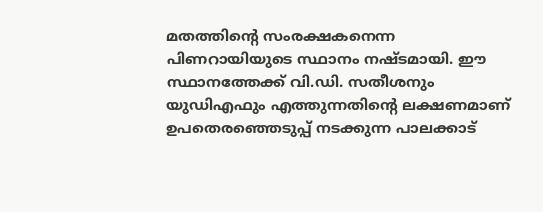മതത്തിന്റെ സംരക്ഷകനെന്ന പിണറായിയുടെ സ്ഥാനം നഷ്ടമായി. ഈ സ്ഥാനത്തേക്ക് വി.ഡി. സതീശനും യുഡിഎഫും എത്തുന്നതിന്റെ ലക്ഷണമാണ് ഉപതെരഞ്ഞെടുപ്പ് നടക്കുന്ന പാലക്കാട്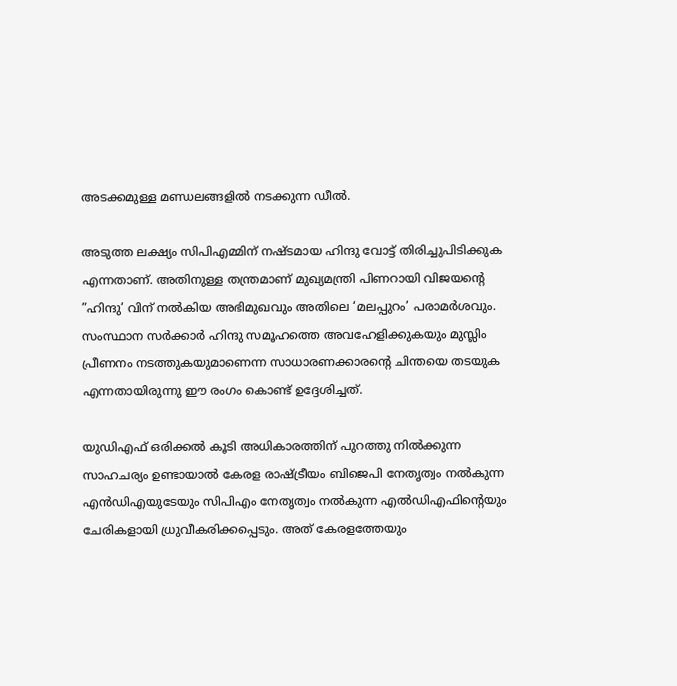അടക്കമുള്ള മണ്ഡലങ്ങളില്‍ നടക്കുന്ന ഡീല്‍.

അടുത്ത ലക്ഷ്യം സിപിഎമ്മിന് നഷ്ടമായ ഹിന്ദു വോട്ട് തിരിച്ചുപിടിക്കുക എന്നതാണ്. അതിനുള്ള തന്ത്രമാണ് മുഖ്യമന്ത്രി പിണറായി വിജയന്റെ ”ഹിന്ദു’ വിന് നല്‍കിയ അഭിമുഖവും അതിലെ ‘മലപ്പുറം’ പരാമര്‍ശവും. സംസ്ഥാന സര്‍ക്കാര്‍ ഹിന്ദു സമൂഹത്തെ അവഹേളിക്കുകയും മുസ്ലിം പ്രീണനം നടത്തുകയുമാണെന്ന സാധാരണക്കാരന്റെ ചിന്തയെ തടയുക എന്നതായിരുന്നു ഈ രംഗം കൊണ്ട് ഉദ്ദേശിച്ചത്.

യുഡിഎഫ് ഒരിക്കല്‍ കൂടി അധികാരത്തിന് പുറത്തു നില്‍ക്കുന്ന സാഹചര്യം ഉണ്ടായാല്‍ കേരള രാഷ്‌ട്രീയം ബിജെപി നേതൃത്വം നല്‍കുന്ന എന്‍ഡിഎയുടേയും സിപിഎം നേതൃത്വം നല്‍കുന്ന എല്‍ഡിഎഫിന്റെയും ചേരികളായി ധ്രുവീകരിക്കപ്പെടും. അത് കേരളത്തേയും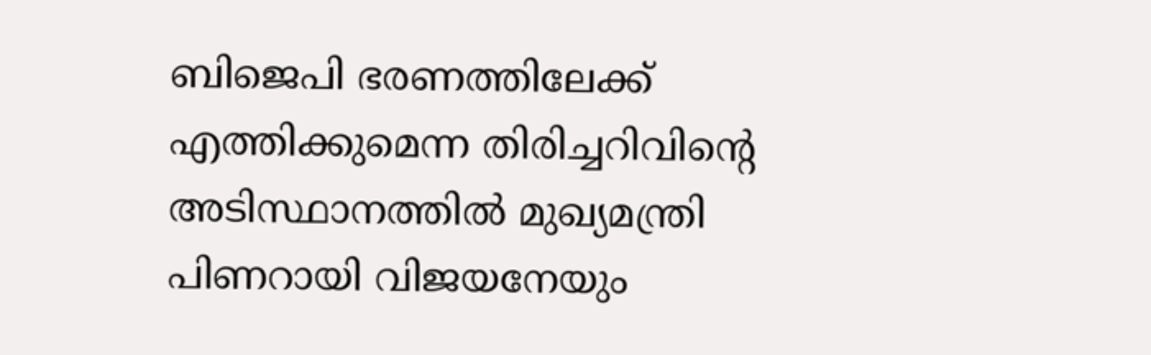ബിജെപി ഭരണത്തിലേക്ക് എത്തിക്കുമെന്ന തിരിച്ചറിവിന്റെ അടിസ്ഥാനത്തില്‍ മുഖ്യമന്ത്രി പിണറായി വിജയനേയും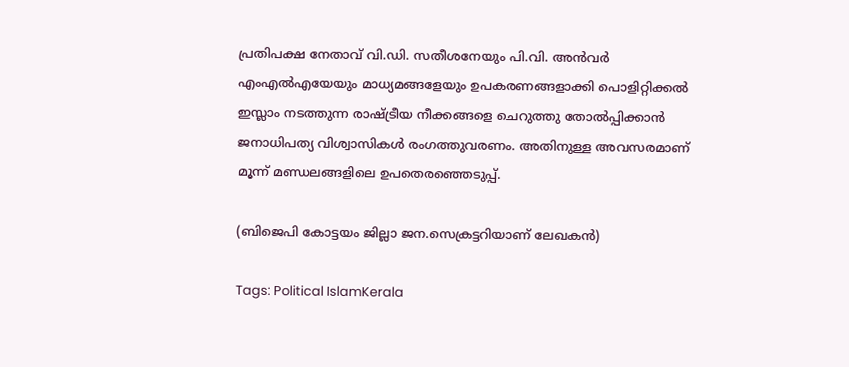പ്രതിപക്ഷ നേതാവ് വി.ഡി. സതീശനേയും പി.വി. അന്‍വര്‍ എംഎല്‍എയേയും മാധ്യമങ്ങളേയും ഉപകരണങ്ങളാക്കി പൊളിറ്റിക്കല്‍ ഇസ്ലാം നടത്തുന്ന രാഷ്‌ട്രീയ നീക്കങ്ങളെ ചെറുത്തു തോല്‍പ്പിക്കാന്‍ ജനാധിപത്യ വിശ്വാസികള്‍ രംഗത്തുവരണം. അതിനുള്ള അവസരമാണ് മൂന്ന് മണ്ഡലങ്ങളിലെ ഉപതെരഞ്ഞെടുപ്പ്.

(ബിജെപി കോട്ടയം ജില്ലാ ജന.സെക്രട്ടറിയാണ് ലേഖകന്‍)

Tags: Political IslamKerala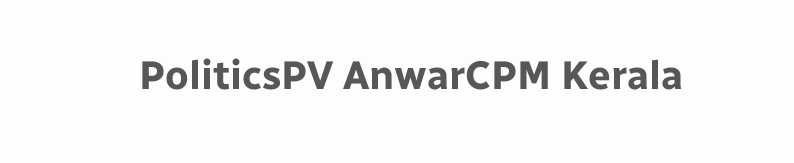PoliticsPV AnwarCPM Kerala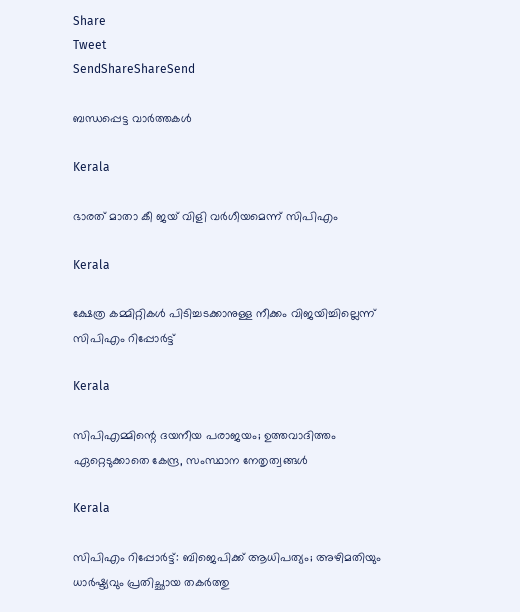Share
Tweet
SendShareShareSend

ബന്ധപ്പെട്ട വാര്‍ത്തകള്‍

Kerala

ഭാരത് മാതാ കീ ജയ് വിളി വര്‍ഗീയമെന്ന് സിപിഎം

Kerala

ക്ഷേത്ര കമ്മിറ്റികള്‍ പിടിച്ചടക്കാനുള്ള നീക്കം വിജയിച്ചില്ലെന്ന് സിപിഎം റിപ്പോര്‍ട്ട്

Kerala

സിപിഎമ്മിന്റെ ദയനീയ പരാജയം; ഉത്തവാദിത്തം ഏറ്റെടുക്കാതെ കേന്ദ്ര, സംസ്ഥാന നേതൃത്വങ്ങള്‍

Kerala

സിപിഎം റിപ്പോര്‍ട്ട്: ബിജെപിക്ക് ആധിപത്യം; അഴിമതിയും ധാര്‍ഷ്ട്യവും പ്രതിച്ഛായ തകര്‍ത്തു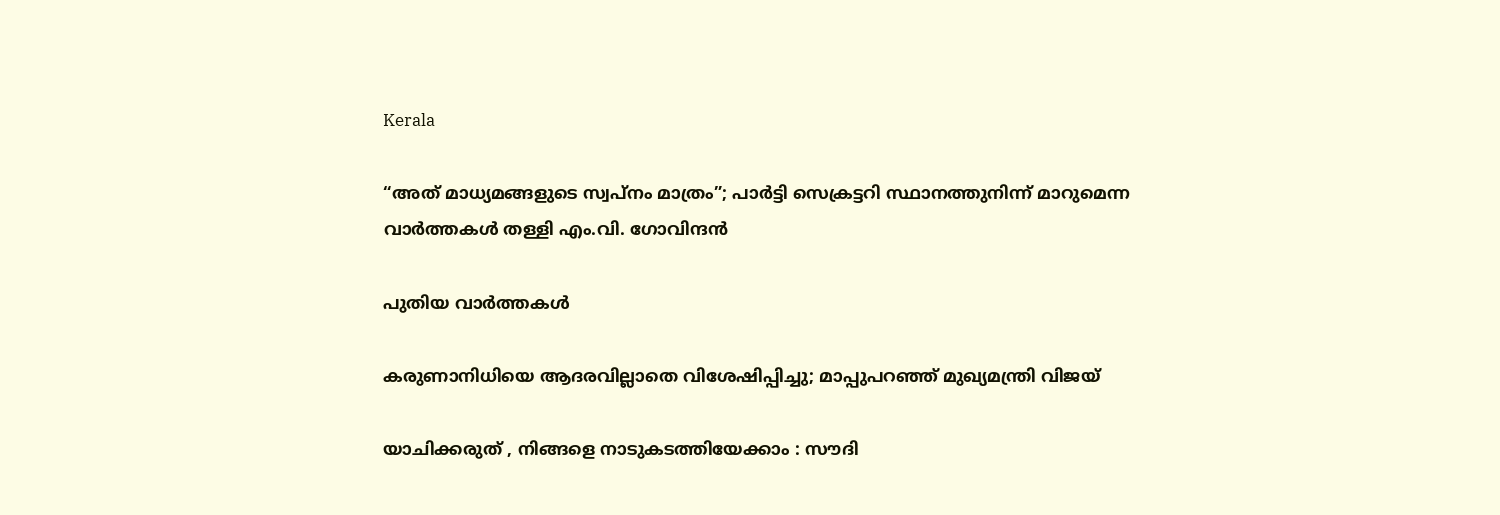Kerala

“അത് മാധ്യമങ്ങളുടെ സ്വപ്നം മാത്രം”; പാര്‍ട്ടി സെക്രട്ടറി സ്ഥാനത്തുനിന്ന് മാറുമെന്ന വാര്‍ത്തകള്‍ തള്ളി എം.വി. ഗോവിന്ദന്‍

പുതിയ വാര്‍ത്തകള്‍

കരുണാനിധിയെ ആദരവില്ലാതെ വിശേഷിപ്പിച്ചു; മാപ്പുപറഞ്ഞ് മുഖ്യമന്ത്രി വിജയ്

യാചിക്കരുത് , നിങ്ങളെ നാടുകടത്തിയേക്കാം : സൗദി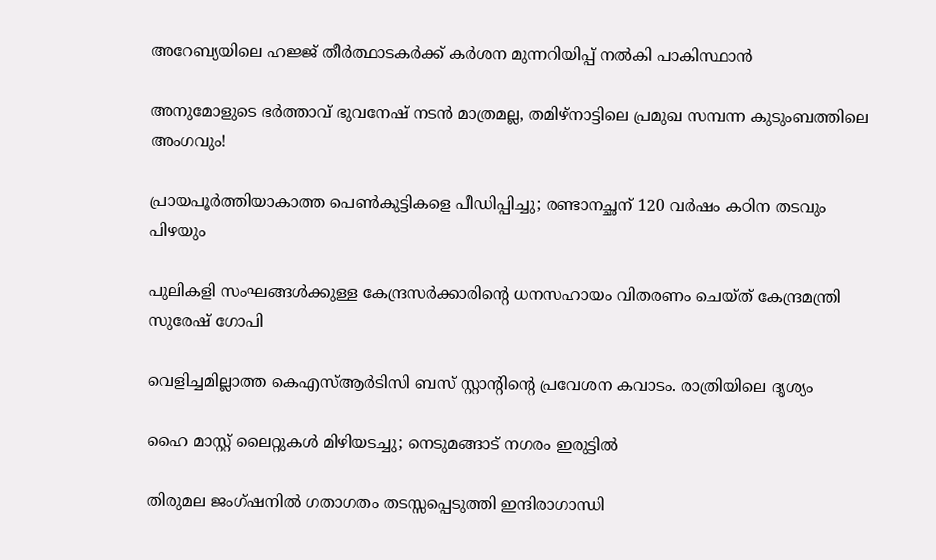അറേബ്യയിലെ ഹജ്ജ് തീർത്ഥാടകർക്ക് കർശന മുന്നറിയിപ്പ് നൽകി പാകിസ്ഥാൻ

അനുമോളുടെ ഭർത്താവ് ഭുവനേഷ് നടൻ മാത്രമല്ല, തമിഴ്‌നാട്ടിലെ പ്രമുഖ സമ്പന്ന കുടുംബത്തിലെ അംഗവും!

പ്രായപൂര്‍ത്തിയാകാത്ത പെണ്‍കുട്ടികളെ പീഡിപ്പിച്ചു; രണ്ടാനച്ഛന് 120 വര്‍ഷം കഠിന തടവും പിഴയും

പുലികളി സംഘങ്ങള്‍ക്കുള്ള കേന്ദ്രസര്‍ക്കാരിന്റെ ധനസഹായം വിതരണം ചെയ്ത് കേന്ദ്രമന്ത്രി സുരേഷ് ഗോപി

വെളിച്ചമില്ലാത്ത കെഎസ്ആര്‍ടിസി ബസ് സ്റ്റാന്റിന്റെ പ്രവേശന കവാടം. രാത്രിയിലെ ദൃശ്യം

ഹൈ മാസ്റ്റ് ലൈറ്റുകള്‍ മിഴിയടച്ചു; നെടുമങ്ങാട് നഗരം ഇരുട്ടില്‍

തിരുമല ജംഗ്ഷനില്‍ ഗതാഗതം തടസ്സപ്പെടുത്തി ഇന്ദിരാഗാന്ധി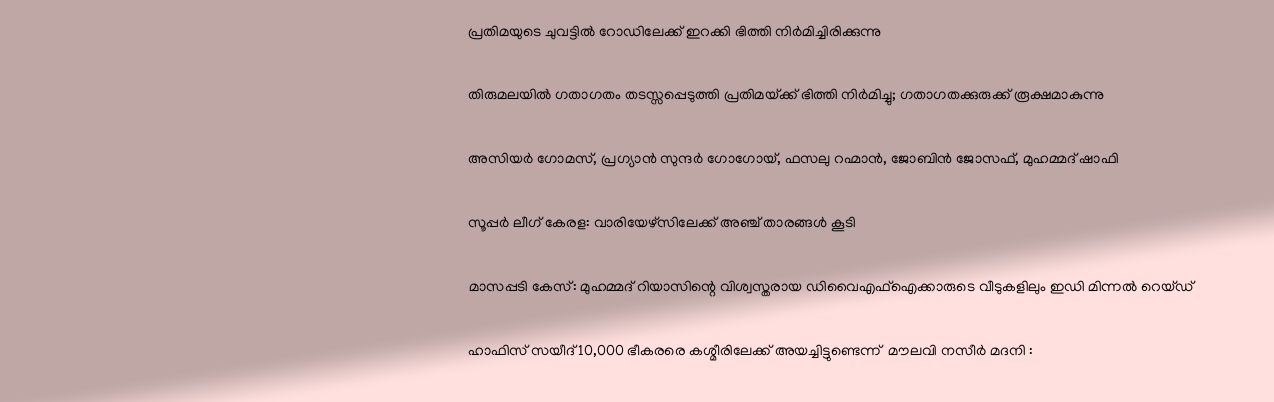പ്രതിമയുടെ ചുവട്ടില്‍ റോഡിലേക്ക് ഇറക്കി ഭിത്തി നിര്‍മിച്ചിരിക്കുന്നു

തിരുമലയില്‍ ഗതാഗതം തടസ്സപ്പെടുത്തി പ്രതിമയ്‌ക്ക് ഭിത്തി നിര്‍മിച്ചു; ഗതാഗതക്കുരുക്ക് രൂക്ഷമാകുന്നു

അസിയര്‍ ഗോമസ്, പ്രഗ്യാന്‍ സുന്ദര്‍ ഗോഗോയ്, ഫസലു റഹ്മാന്‍, ജോബിന്‍ ജോസഫ്, മുഹമ്മദ് ഷാഫി

സൂപ്പര്‍ ലീഗ് കേരള: വാരിയേഴ്‌സിലേക്ക് അഞ്ച് താരങ്ങള്‍ കൂടി

മാസപ്പടി കേസ്: മുഹമ്മദ് റിയാസിന്റെ വിശ്വസ്തരായ ഡിവൈഎഫ്ഐക്കാരുടെ വീടുകളിലും ഇഡി മിന്നൽ റെയ്ഡ്‌

ഹാഫിസ് സയീദ് 10,000 ഭീകരരെ കശ്മീരിലേക്ക് അയച്ചിട്ടുണ്ടെന്ന്  മൗലവി നസീർ മദനി :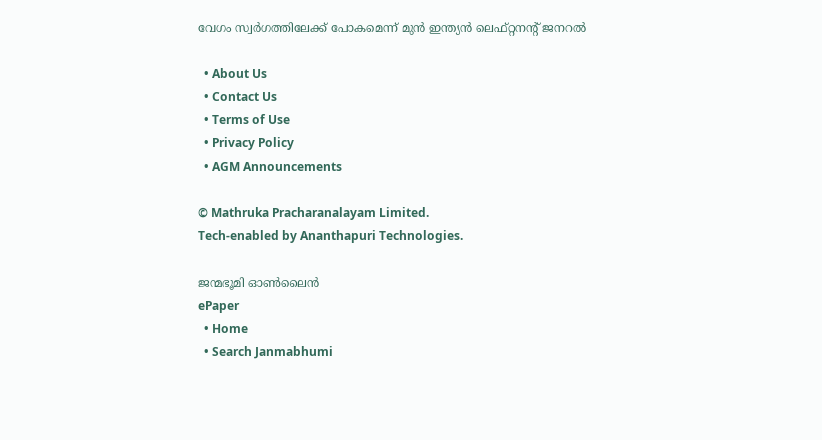വേഗം സ്വർഗത്തിലേക്ക് പോകമെന്ന് മുൻ ഇന്ത്യൻ ലെഫ്റ്റനന്റ് ജനറൽ

  • About Us
  • Contact Us
  • Terms of Use
  • Privacy Policy
  • AGM Announcements

© Mathruka Pracharanalayam Limited.
Tech-enabled by Ananthapuri Technologies.

ജന്മഭൂമി ഓണ്‍ലൈന്‍
ePaper
  • Home
  • Search Janmabhumi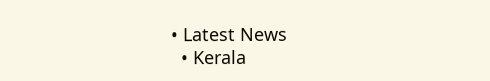• Latest News
  • Kerala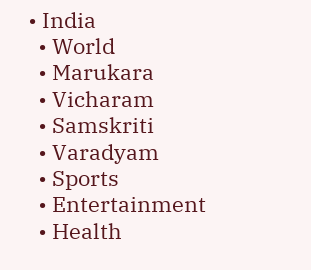• India
  • World
  • Marukara
  • Vicharam
  • Samskriti
  • Varadyam
  • Sports
  • Entertainment
  • Health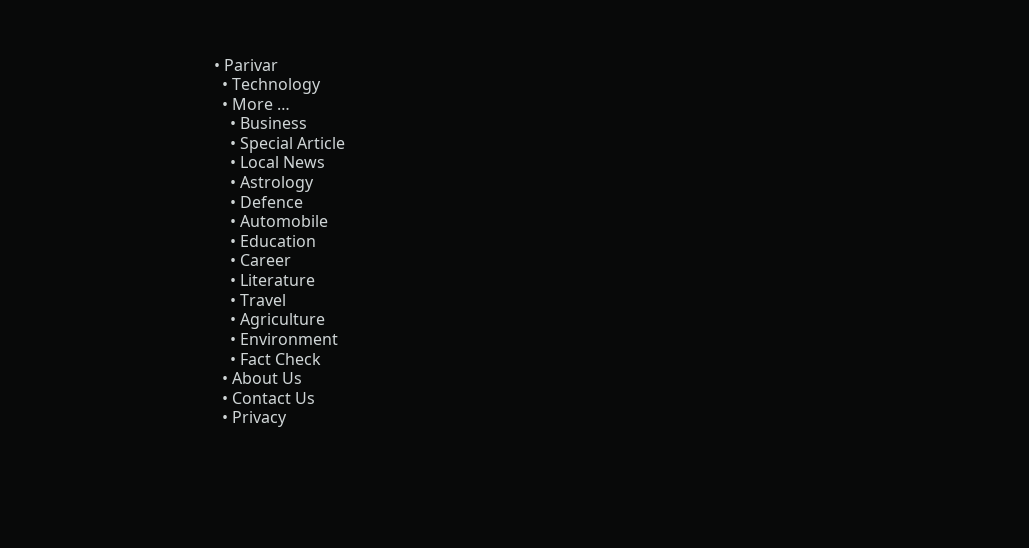• Parivar
  • Technology
  • More …
    • Business
    • Special Article
    • Local News
    • Astrology
    • Defence
    • Automobile
    • Education
    • Career
    • Literature
    • Travel
    • Agriculture
    • Environment
    • Fact Check
  • About Us
  • Contact Us
  • Privacy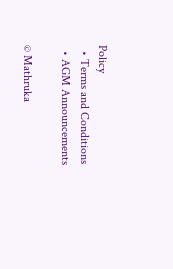Policy
  • Terms and Conditions
  • AGM Announcements

© Mathruka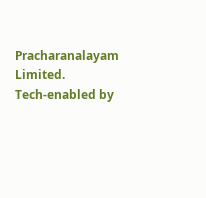Pracharanalayam Limited.
Tech-enabled by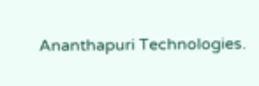Ananthapuri Technologies.